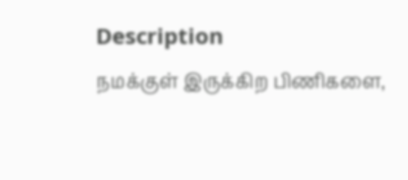Description
நமக்குள் இருக்கிற பிணிகளை,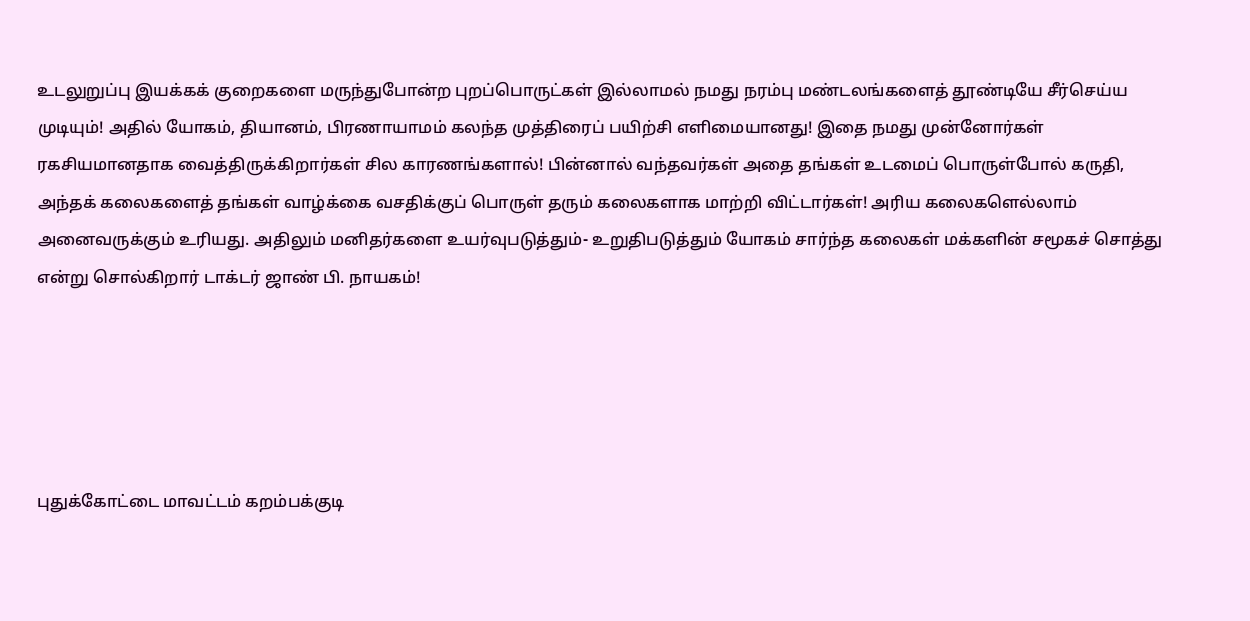உடலுறுப்பு இயக்கக் குறைகளை மருந்துபோன்ற புறப்பொருட்கள் இல்லாமல் நமது நரம்பு மண்டலங்களைத் தூண்டியே சீர்செய்ய முடியும்! அதில் யோகம், தியானம், பிரணாயாமம் கலந்த முத்திரைப் பயிற்சி எளிமையானது! இதை நமது முன்னோர்கள் ரகசியமானதாக வைத்திருக்கிறார்கள் சில காரணங்களால்! பின்னால் வந்தவர்கள் அதை தங்கள் உடமைப் பொருள்போல் கருதி, அந்தக் கலைகளைத் தங்கள் வாழ்க்கை வசதிக்குப் பொருள் தரும் கலைகளாக மாற்றி விட்டார்கள்! அரிய கலைகளெல்லாம் அனைவருக்கும் உரியது. அதிலும் மனிதர்களை உயர்வுபடுத்தும்- உறுதிபடுத்தும் யோகம் சார்ந்த கலைகள் மக்களின் சமூகச் சொத்து என்று சொல்கிறார் டாக்டர் ஜாண் பி. நாயகம்!





புதுக்கோட்டை மாவட்டம் கறம்பக்குடி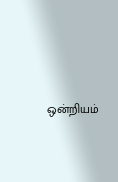ஒன்றியம்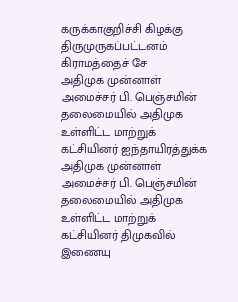கருக்காகுறிச்சி கிழக்கு திருமுருகப்பட்டனம் கிராமத்தைச் சே
அதிமுக முன்னாள் அமைச்சர் பி. பெஞ்சமின் தலைமையில் அதிமுக உள்ளிட்ட மாற்றுக் கட்சியினர் ஐந்தாயிரத்துக்க
அதிமுக முன்னாள் அமைச்சர் பி. பெஞ்சமின் தலைமையில் அதிமுக உள்ளிட்ட மாற்றுக் கட்சியினர் திமுகவில் இணையு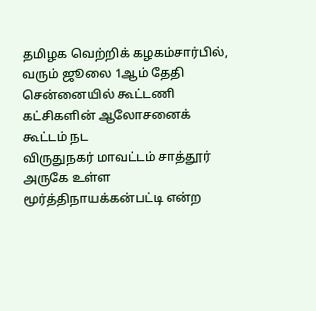தமிழக வெற்றிக் கழகம்சார்பில், வரும் ஜூலை 1ஆம் தேதி சென்னையில் கூட்டணி கட்சிகளின் ஆலோசனைக் கூட்டம் நட
விருதுநகர் மாவட்டம் சாத்தூர் அருகே உள்ள மூர்த்திநாயக்கன்பட்டி என்ற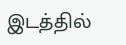இடத்தில்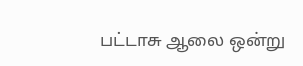பட்டாசு ஆலை ஒன்று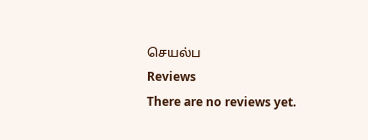செயல்ப
Reviews
There are no reviews yet.